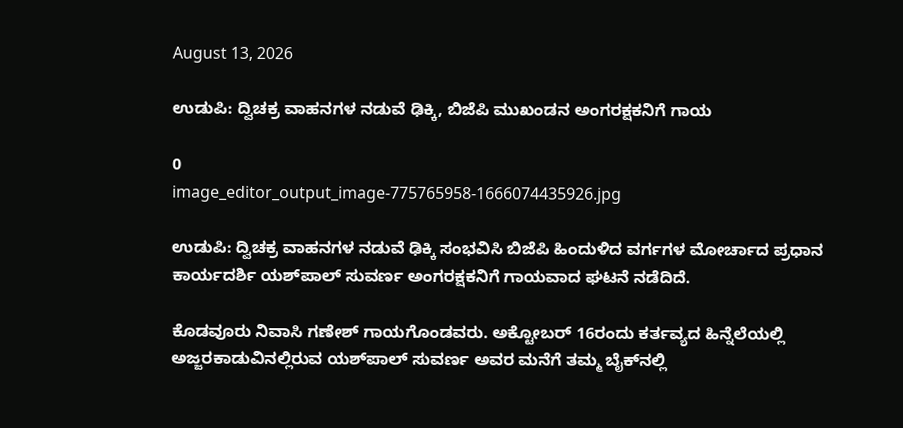August 13, 2026

ಉಡುಪಿ: ದ್ವಿಚಕ್ರ ವಾಹನಗಳ ನಡುವೆ ಢಿಕ್ಕಿ, ಬಿಜೆಪಿ ಮುಖಂಡನ ಅಂಗರಕ್ಷಕನಿಗೆ ಗಾಯ

0
image_editor_output_image-775765958-1666074435926.jpg

ಉಡುಪಿ: ದ್ವಿಚಕ್ರ ವಾಹನಗಳ ನಡುವೆ ಢಿಕ್ಕಿ ಸಂಭವಿಸಿ ಬಿಜೆಪಿ ಹಿಂದುಳಿದ ವರ್ಗಗಳ ಮೋರ್ಚಾದ ಪ್ರಧಾನ ಕಾರ್ಯದರ್ಶಿ ಯಶ್‌ಪಾಲ್ ಸುವರ್ಣ ಅಂಗರಕ್ಷಕನಿಗೆ ಗಾಯವಾದ ಘಟನೆ ನಡೆದಿದೆ.

ಕೊಡವೂರು ನಿವಾಸಿ ಗಣೇಶ್ ಗಾಯಗೊಂಡವರು. ಅಕ್ಟೋಬರ್‍ 16ರಂದು ಕರ್ತವ್ಯದ ಹಿನ್ನೆಲೆಯಲ್ಲಿ ಅಜ್ಜರಕಾಡುವಿನಲ್ಲಿರುವ ಯಶ್‌ಪಾಲ್ ಸುವರ್ಣ ಅವರ ಮನೆಗೆ ತಮ್ಮ ಬೈಕ್‌ನಲ್ಲಿ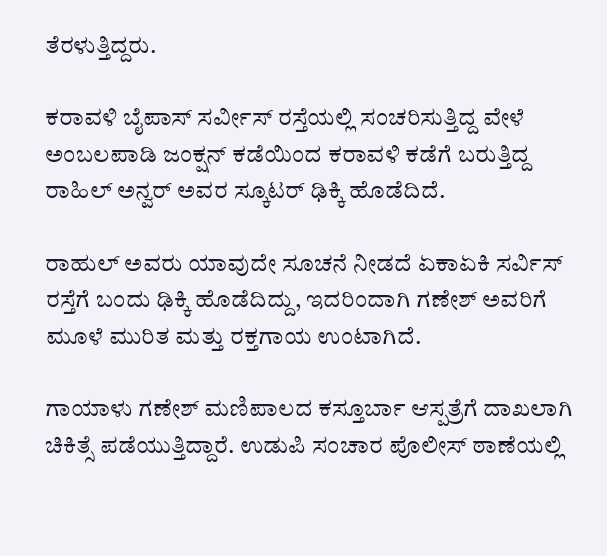ತೆರಳುತ್ತಿದ್ದರು.

ಕರಾವಳಿ ಬೈಪಾಸ್ ಸರ್ವೀಸ್ ರಸ್ತೆಯಲ್ಲಿ ಸಂಚರಿಸುತ್ತಿದ್ದ ವೇಳೆ ಅಂಬಲಪಾಡಿ ಜಂಕ್ಷನ್ ಕಡೆಯಿಂದ ಕರಾವಳಿ ಕಡೆಗೆ ಬರುತ್ತಿದ್ದ ರಾಹಿಲ್ ಅನ್ವರ್ ಅವರ ಸ್ಕೂಟರ್ ಢಿಕ್ಕಿ ಹೊಡೆದಿದೆ.

ರಾಹುಲ್ ಅವರು ಯಾವುದೇ ಸೂಚನೆ ನೀಡದೆ ಏಕಾಏಕಿ ಸರ್ವಿಸ್‌ ರಸ್ತೆಗೆ ಬಂದು ಢಿಕ್ಕಿ ಹೊಡೆದಿದ್ದು, ಇದರಿಂದಾಗಿ ಗಣೇಶ್ ಅವರಿಗೆ ಮೂಳೆ ಮುರಿತ ಮತ್ತು ರಕ್ತಗಾಯ ಉಂಟಾಗಿದೆ.

ಗಾಯಾಳು ಗಣೇಶ್ ಮಣಿಪಾಲದ ಕಸ್ತೂರ್ಬಾ ಆಸ್ಪತ್ರೆಗೆ ದಾಖಲಾಗಿ ಚಿಕಿತ್ಸೆ ಪಡೆಯುತ್ತಿದ್ದಾರೆ. ಉಡುಪಿ ಸಂಚಾರ ಪೊಲೀಸ್ ಠಾಣೆಯಲ್ಲಿ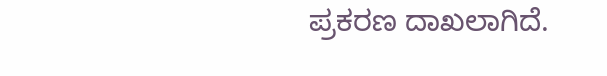ಪ್ರಕರಣ ದಾಖಲಾಗಿದೆ.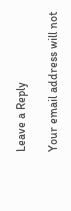Leave a Reply

Your email address will not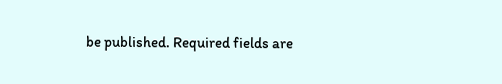be published. Required fields are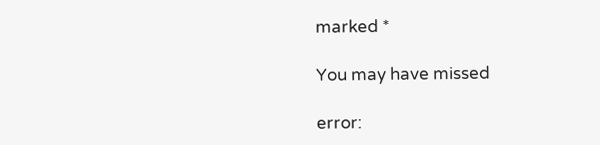marked *

You may have missed

error: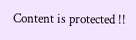Content is protected !!